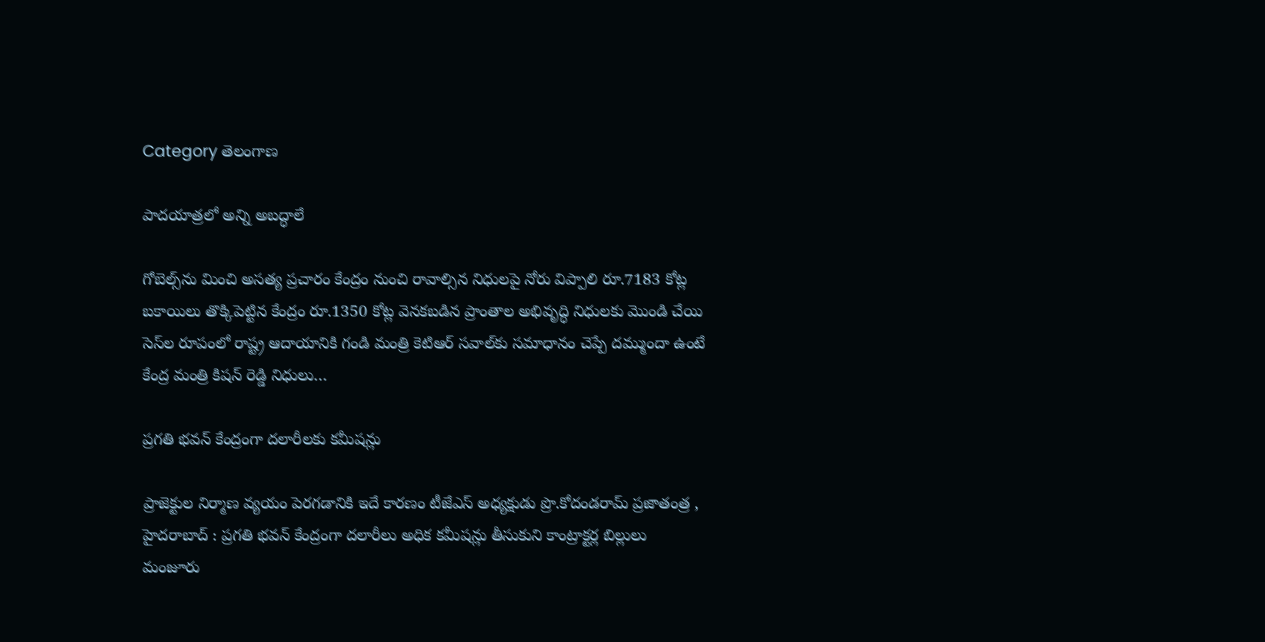Category తెలంగాణ

పాదయాత్రలో అన్ని అబద్ధాలే

గోబెల్స్‌ను మించి అసత్య ప్రచారం కేంద్రం నుంచి రావాల్సిన నిధులపై నోరు విప్పాలి రూ.7183 కోట్ల బకాయిలు తొక్కిపెట్టిన కేంద్రం రూ.1350 కోట్ల వెనకబడిన ప్రాంతాల అభివృద్ధి నిధులకు మొండి చేయి సెస్‌ల రూపంలో రాష్ట్ర ఆదాయానికి గండి మంత్రి కెటిఆర్‌ ‌సవాల్‌కు సమాధానం చెప్పే దమ్ముందా ఉంటే కేంద్ర మంత్రి కిషన్‌ ‌రెడ్డి నిధులు…

ప్రగతి భవన్‌ ‌కేంద్రంగా దలారీలకు కమీషన్లు

ప్రాజెక్టుల నిర్మాణ వ్యయం పెరగడానికి ఇదే కారణం టీజేఎస్‌ అధ్యక్షుడు ప్రొ.కోదండరామ్‌ ‌ప్రజాతంత్ర , హైదరాబాద్‌ : ప్రగతి భవన్‌ ‌కేంద్రంగా దలారీలు అధిక కమీషన్లు తీసుకుని కాంట్రాక్టర్ల బిల్లులు మంజూరు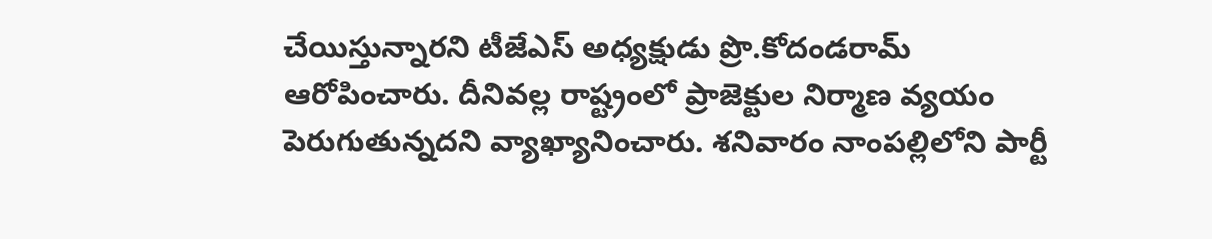చేయిస్తున్నారని టీజేఎస్‌ అధ్యక్షుడు ప్రొ.కోదండరామ్‌ ఆరోపించారు. దీనివల్ల రాష్ట్రంలో ప్రాజెక్టుల నిర్మాణ వ్యయం పెరుగుతున్నదని వ్యాఖ్యానించారు. శనివారం నాంపల్లిలోని పార్టీ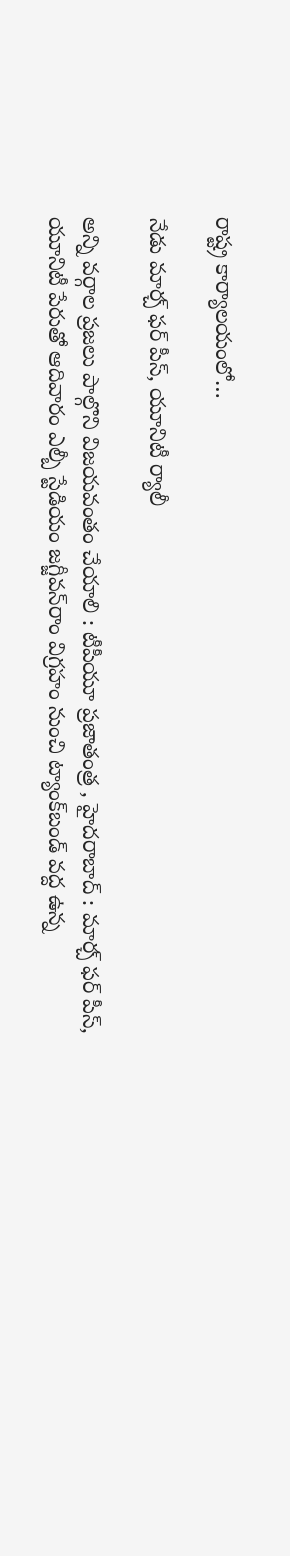రాష్ట్ర కార్యాలయంలో…

నేడు మార్చ్ ‌ఫర్‌ ‌పీస్‌, యూనిటీ ర్యాలీ

అన్ని వర్గాల ప్రజలు పాల్గొని విజయవంతం చేయాలి : టీపీయూ ప్రజాతంత్ర , హైదరాబాద్‌ : మార్చ్ ‌ఫర్‌ ‌పీస్‌, యూనిటీ పేరుతో ఆదివారం ఎల్బీ స్టేడియం జగ్జీవన్‌రాం విగ్రహం నుంచి ట్యాంక్‌బండ్‌ ‌వద్ద ఉన్న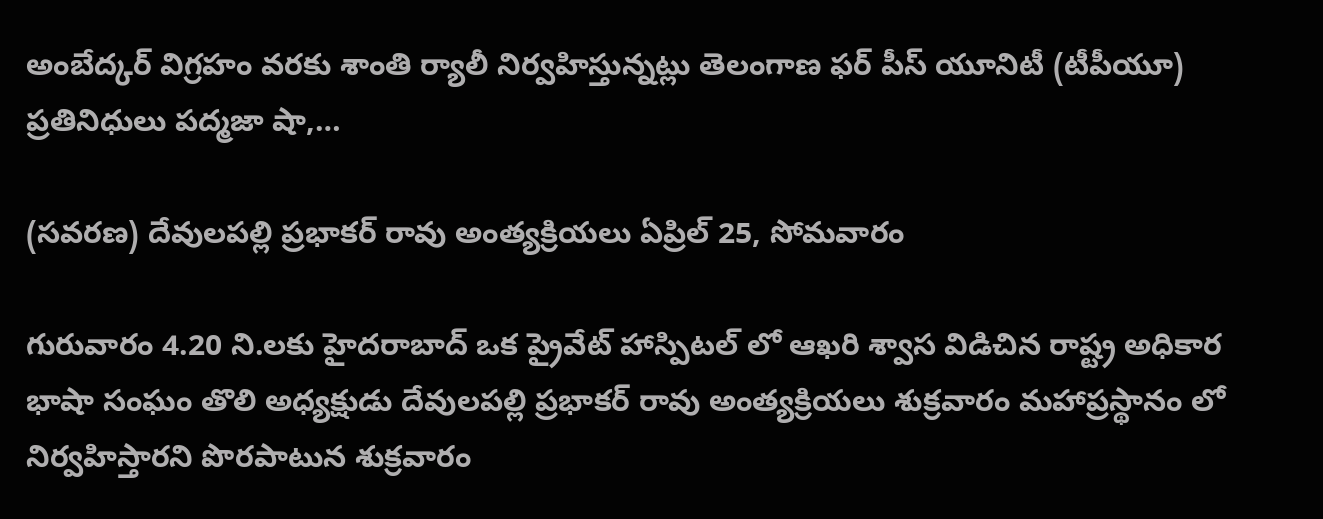అంబేద్కర్‌ ‌విగ్రహం వరకు శాంతి ర్యాలీ నిర్వహిస్తున్నట్లు తెలంగాణ ఫర్‌ ‌పీస్‌ ‌యూనిటీ (టీపీయూ) ప్రతినిధులు పద్మజా షా,…

(సవరణ) దేవులపల్లి ప్రభాకర్ రావు అంత్యక్రియలు ఏప్రిల్ 25, సోమవారం

గురువారం 4.20 ని.లకు హైదరాబాద్ ఒక ప్రైవేట్ హాస్పిటల్ లో ఆఖరి శ్వాస విడిచిన రాష్ట్ర అధికార భాషా సంఘం తొలి అధ్యక్షుడు దేవులపల్లి ప్రభాకర్ రావు అంత్యక్రియలు శుక్రవారం మహాప్రస్థానం లో నిర్వహిస్తారని పొరపాటున శుక్రవారం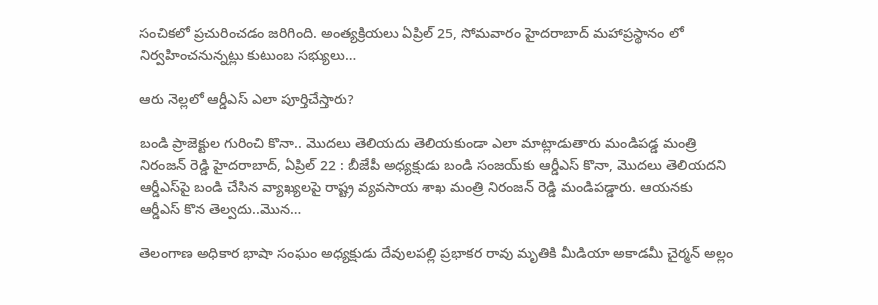సంచికలో ప్రచురించడం జరిగింది. అంత్యక్రియలు ఏప్రిల్ 25, సోమవారం హైదరాబాద్ మహాప్రస్థానం లో నిర్వహించనున్నట్లు కుటుంబ సభ్యులు…

ఆరు నెల్లలో ఆర్డీఎస్‌ ఎలా పూర్తిచేస్తారు?

బండి ప్రాజెక్టుల గురించి కొనా.. మొదలు తెలియదు తెలియకుండా ఎలా మాట్లాడుతారు మండిపడ్డ మంత్రి నిరంజన్‌ ‌‌రెడ్డి హైదరాబాద్‌, ఏ‌ప్రిల్‌ 22 : బీజేపీ అధ్యక్షుడు బండి సంజయ్‌కు ఆర్డీఎస్‌ ‌కొనా, మొదలు తెలియదని ఆర్డీఎస్‌పై బండి చేసిన వ్యాఖ్యలపై రాష్ట్ర వ్యవసాయ శాఖ మంత్రి నిరంజన్‌ ‌రెడ్డి మండిపడ్డారు. ఆయనకు ఆర్డీఎస్‌ ‌కొన తెల్వదు..మొన…

తెలంగాణ అధికార భాషా సంఘం అధ్యక్షుడు దేవులపల్లి ప్రభాకర రావు మృతికి మీడియా అకాడమీ చైర్మన్ అల్లం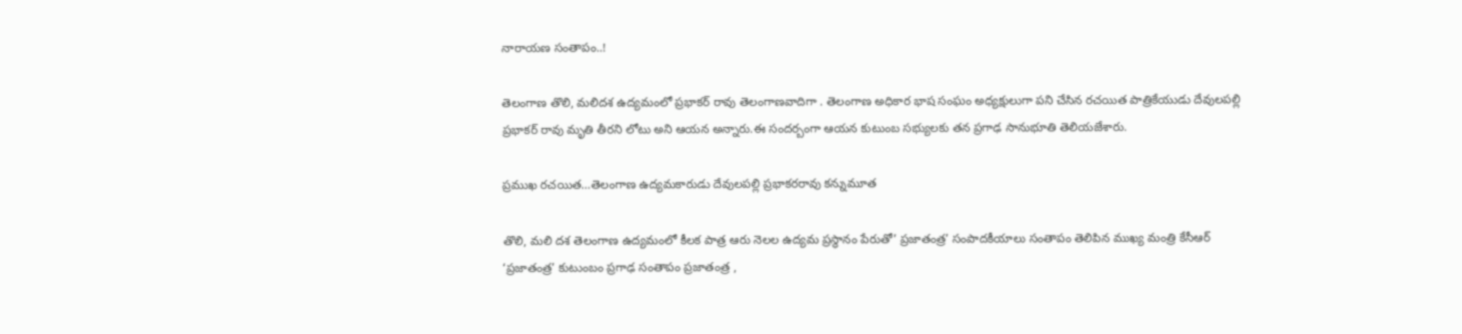నారాయణ సంతాపం..!

తెలంగాణ తొలి, మలిదశ ఉద్యమంలో ప్రభాకర్ రావు తెలంగాణవాదిగా . తెలంగాణ అధికార భాష సంఘం అధ్యక్షులుగా పని చేసిన రచయిత పాత్రికేయుడు దేవులపల్లి ప్రభాకర్ రావు మృతి తీరని లోటు అని ఆయన అన్నారు.ఈ సందర్బంగా ఆయన కుటుంబ సభ్యులకు తన ప్రగాఢ సానుభూతి తెలియజేశారు.

ప్రముఖ రచయిత…తెలంగాణ ఉద్యమకారుడు దేవులపల్లి ప్రభాకరరావు కన్నుమూత

తొలి, మలి దశ తెలంగాణ ఉద్యమంలో కీలక పాత్ర ఆరు నెలల ఉద్యమ ప్రస్థానం పేరుతో’ ప్రజాతంత్ర’ సంపాదకీయాలు సంతాపం తెలిపిన ముఖ్య మంత్రి కేసీఆర్‌ ‘ప్రజాతంత్ర’ కుటుంబం ప్రగాఢ సంతాపం ప్రజాతంత్ర ,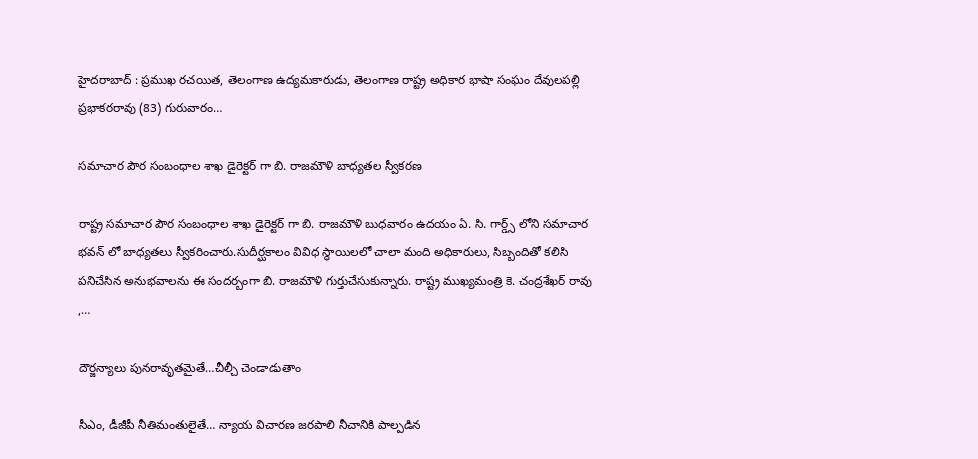హైదరాబాద్‌ : ప్రముఖ రచయిత, తెలంగాణ ఉద్యమకారుడు, తెలంగాణ రాష్ట్ర అధికార భాషా సంఘం దేవులపల్లి ప్రభాకరరావు (83) గురువారం…

సమాచార పౌర సంబంధాల శాఖ డైరెక్టర్ గా బి. రాజమౌళి బాధ్యతల స్వీకరణ

రాష్ట్ర సమాచార పౌర సంబంధాల శాఖ డైరెక్టర్ గా బి. రాజమౌళి బుధవారం ఉదయం ఏ. సి. గార్డ్స్ లోని సమాచార భవన్ లో బాధ్యతలు స్వీకరించారు.సుదీర్ఘకాలం వివిధ స్థాయిలలో చాలా మంది అధికారులు, సిబ్బందితో కలిసి పనిచేసిన అనుభవాలను ఈ సందర్బంగా బి. రాజమౌళి గుర్తుచేసుకున్నారు. రాష్ట్ర ముఖ్యమంత్రి కె. చంద్రశేఖర్ రావు ,…

దౌర్జన్యాలు పునరావృతమైతే…చీల్చీ చెండాడుతాం

సీఎం, డీజీపీ నీతిమంతులైతే… న్యాయ విచారణ జరపాలి నీచానికి పాల్పడిన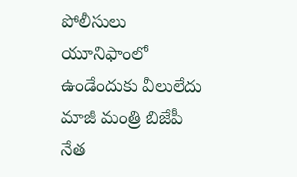పోలీసులు యూనిఫాంలో ఉండేందుకు వీలులేదు మాజీ మంత్రి బిజేపీ నేత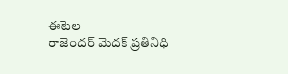ఈటెల రాజెందర్‌ ‌మెదక్‌ ‌ప్రతినిధి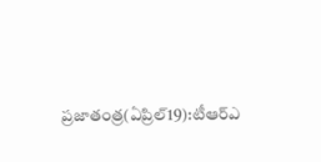ప్రజాతంత్ర(ఏప్రిల్‌19):టీఆర్‌ఎ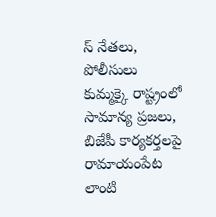స్‌ ‌నేతలు, పోలీసులు కుమ్మక్కై రాష్ట్రంలో సామాన్య ప్రజలు, బిజేపీ కార్యకర్తలపై రామాయంపేట లాంటి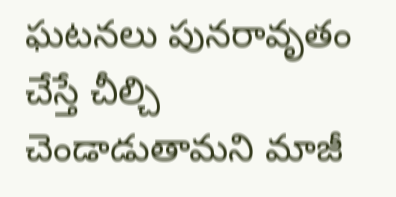ఘటనలు పునరావృతం చేస్తే చీల్చి చెండాడుతామని మాజీ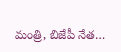మంత్రి, బిజేపీ నేత…